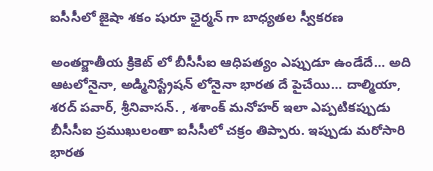ఐసీసీలో జైషా శకం షురూ ఛైర్మన్ గా బాధ్యతల స్వీకరణ

అంతర్జాతీయ క్రికెట్ లో బీసీసీఐ ఆధిపత్యం ఎప్పుడూ ఉండేదే… అది ఆటలోనైనా, అడ్మినిస్ట్రేషన్ లోనైనా భారత దే పైచేయి… దాల్మియా, శరద్ పవార్, శ్రీనివాసన్. , శశాంక్ మనోహర్ ఇలా ఎప్పటికప్పుడు బీసీసీఐ ప్రముఖులంతా ఐసీసీలో చక్రం తిప్పారు. ఇప్పుడు మరోసారి భారత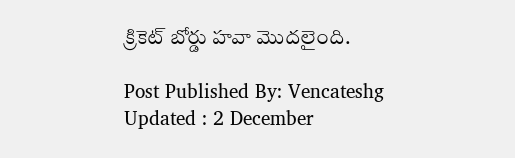క్రికెట్ బోర్డు హవా మొదలైంది.

Post Published By: Vencateshg
Updated : 2 December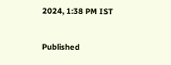2024, 1:38 PM IST

Published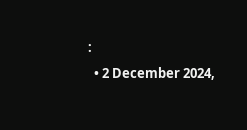:
  • 2 December 2024,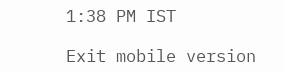1:38 PM IST

Exit mobile version